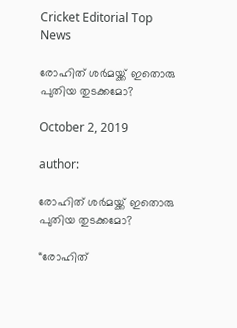Cricket Editorial Top News

രോഹിത് ശർമയ്ക്ക് ഇതൊരു പുതിയ തുടക്കമോ?

October 2, 2019

author:

രോഹിത് ശർമയ്ക്ക് ഇതൊരു പുതിയ തുടക്കമോ?

“രോഹിത്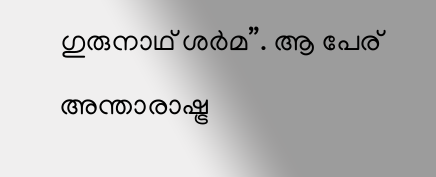ഗുരുനാഥ് ശർമ”. ആ പേര് അന്താരാഷ്ട്ര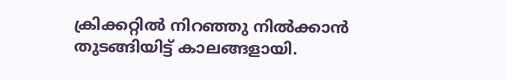ക്രിക്കറ്റിൽ നിറഞ്ഞു നിൽക്കാൻ തുടങ്ങിയിട്ട് കാലങ്ങളായി.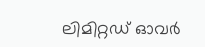ലിമിറ്റഡ് ഓവർ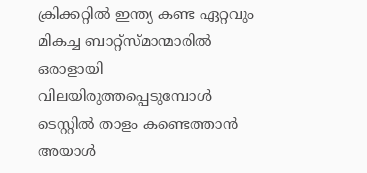ക്രിക്കറ്റിൽ ഇന്ത്യ കണ്ട ഏറ്റവും മികച്ച ബാറ്റ്സ്മാന്മാരിൽ ഒരാളായി വിലയിരുത്തപ്പെടുമ്പോൾ ടെസ്റ്റിൽ താളം കണ്ടെത്താൻ അയാൾ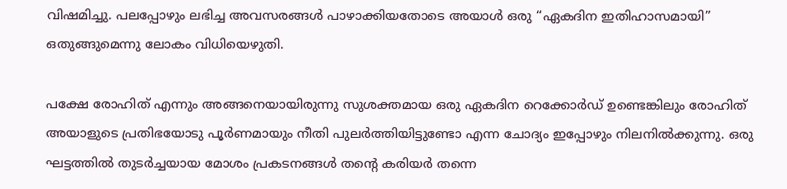വിഷമിച്ചു. പലപ്പോഴും ലഭിച്ച അവസരങ്ങൾ പാഴാക്കിയതോടെ അയാൾ ഒരു “ഏകദിന ഇതിഹാസമായി” ഒതുങ്ങുമെന്നു ലോകം വിധിയെഴുതി.

പക്ഷേ രോഹിത് എന്നും അങ്ങനെയായിരുന്നു സുശക്തമായ ഒരു ഏകദിന റെക്കോർഡ് ഉണ്ടെങ്കിലും രോഹിത് അയാളുടെ പ്രതിഭയോടു പൂർണമായും നീതി പുലർത്തിയിട്ടുണ്ടോ എന്ന ചോദ്യം ഇപ്പോഴും നിലനിൽക്കുന്നു. ഒരു ഘട്ടത്തിൽ തുടർച്ചയായ മോശം പ്രകടനങ്ങൾ തന്റെ കരിയർ തന്നെ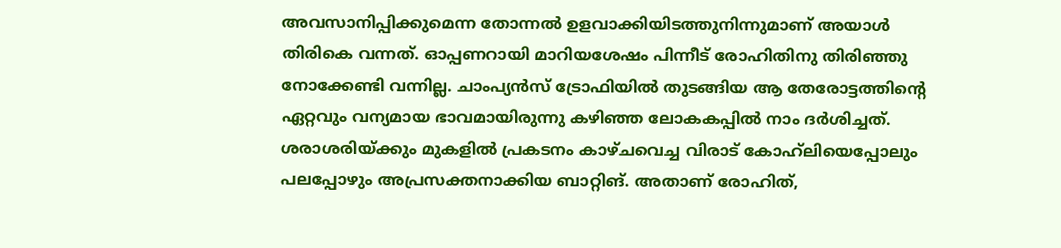അവസാനിപ്പിക്കുമെന്ന തോന്നൽ ഉളവാക്കിയിടത്തുനിന്നുമാണ് അയാൾ തിരികെ വന്നത്. ഓപ്പണറായി മാറിയശേഷം പിന്നീട് രോഹിതിനു തിരിഞ്ഞു നോക്കേണ്ടി വന്നില്ല. ചാംപ്യൻസ് ട്രോഫിയിൽ തുടങ്ങിയ ആ തേരോട്ടത്തിന്റെ ഏറ്റവും വന്യമായ ഭാവമായിരുന്നു കഴിഞ്ഞ ലോകകപ്പിൽ നാം ദർശിച്ചത്. ശരാശരിയ്ക്കും മുകളിൽ പ്രകടനം കാഴ്ചവെച്ച വിരാട് കോഹ്‌ലിയെപ്പോലും പലപ്പോഴും അപ്രസക്തനാക്കിയ ബാറ്റിങ്. അതാണ് രോഹിത്,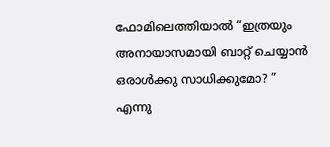ഫോമിലെത്തിയാൽ “ഇത്രയും അനായാസമായി ബാറ്റ് ചെയ്യാൻ ഒരാൾക്കു സാധിക്കുമോ? ” എന്നു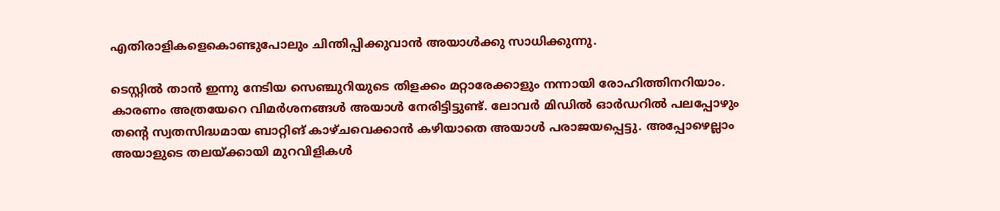എതിരാളികളെകൊണ്ടുപോലും ചിന്തിപ്പിക്കുവാൻ അയാൾക്കു സാധിക്കുന്നു.

ടെസ്റ്റിൽ താൻ ഇന്നു നേടിയ സെഞ്ചുറിയുടെ തിളക്കം മറ്റാരേക്കാളും നന്നായി രോഹിത്തിനറിയാം. കാരണം അത്രയേറെ വിമർശനങ്ങൾ അയാൾ നേരിട്ടിട്ടുണ്ട്. ലോവർ മിഡിൽ ഓർഡറിൽ പലപ്പോഴും തന്റെ സ്വതസിദ്ധമായ ബാറ്റിങ് കാഴ്ചവെക്കാൻ കഴിയാതെ അയാൾ പരാജയപ്പെട്ടു. അപ്പോഴെല്ലാം അയാളുടെ തലയ്ക്കായി മുറവിളികൾ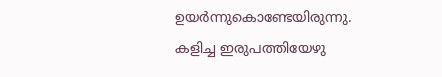ഉയർന്നുകൊണ്ടേയിരുന്നു. കളിച്ച ഇരുപത്തിയേഴു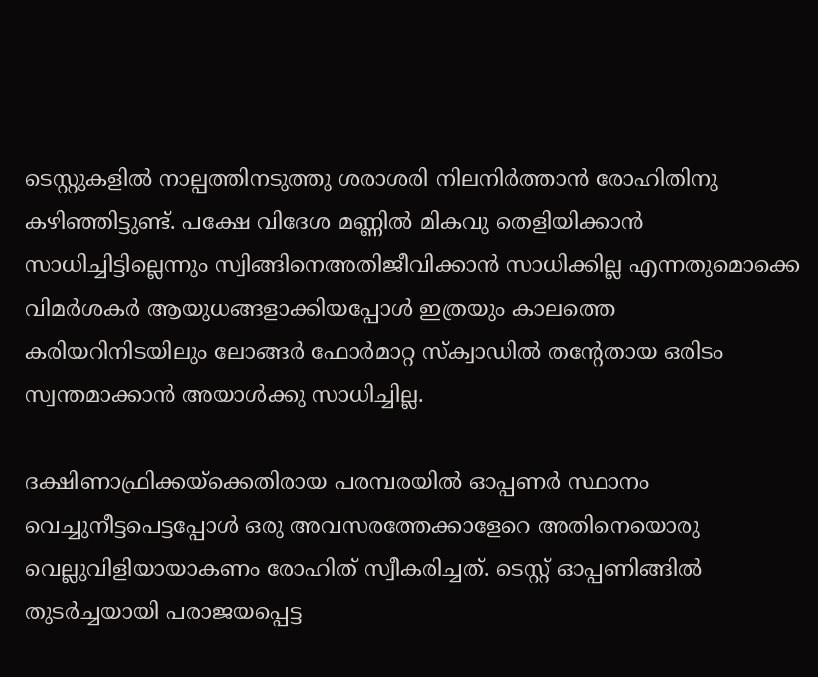ടെസ്റ്റുകളിൽ നാല്പത്തിനടുത്തു ശരാശരി നിലനിർത്താൻ രോഹിതിനു കഴിഞ്ഞിട്ടുണ്ട്. പക്ഷേ വിദേശ മണ്ണിൽ മികവു തെളിയിക്കാൻ സാധിച്ചിട്ടില്ലെന്നും സ്വിങ്ങിനെഅതിജീവിക്കാൻ സാധിക്കില്ല എന്നതുമൊക്കെ വിമർശകർ ആയുധങ്ങളാക്കിയപ്പോൾ ഇത്രയും കാലത്തെ കരിയറിനിടയിലും ലോങ്ങർ ഫോർമാറ്റ സ്‌ക്വാഡിൽ തന്റേതായ ഒരിടം സ്വന്തമാക്കാൻ അയാൾക്കു സാധിച്ചില്ല.

ദക്ഷിണാഫ്രിക്കയ്‌ക്കെതിരായ പരമ്പരയിൽ ഓപ്പണർ സ്ഥാനം വെച്ചുനീട്ടപെട്ടപ്പോൾ ഒരു അവസരത്തേക്കാളേറെ അതിനെയൊരു വെല്ലുവിളിയായാകണം രോഹിത് സ്വീകരിച്ചത്. ടെസ്റ്റ്‌ ഓപ്പണിങ്ങിൽ തുടർച്ചയായി പരാജയപ്പെട്ട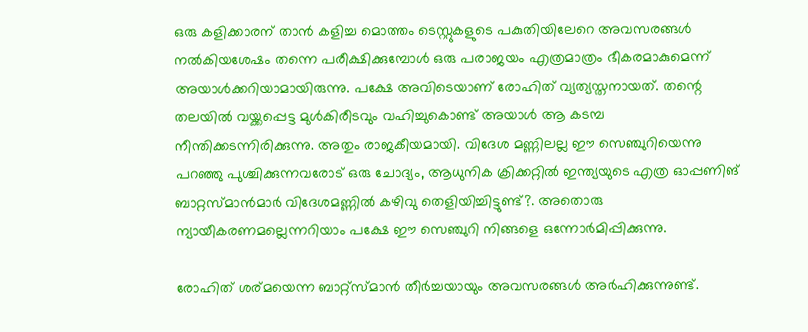ഒരു കളിക്കാരന് താൻ കളിച്ച മൊത്തം ടെസ്റ്റുകളുടെ പകുതിയിലേറെ അവസരങ്ങൾ നൽകിയശേഷം തന്നെ പരീക്ഷിക്കുമ്പോൾ ഒരു പരാജയം എത്രമാത്രം ഭീകരമാകുമെന്ന് അയാൾക്കറിയാമായിരുന്നു. പക്ഷേ അവിടെയാണ് രോഹിത് വ്യത്യസ്തനായത്. തന്റെ തലയിൽ വയ്ക്കപ്പെട്ട മുൾകിരീടവും വഹിച്ചുകൊണ്ട് അയാൾ ആ കടമ്പ നീന്തിക്കടന്നിരിക്കുന്നു. അതും രാജകീയമായി. വിദേശ മണ്ണിലല്ല ഈ സെഞ്ചുറിയെന്നു പറഞ്ഞു പുശ്ചിക്കുന്നവരോട് ഒരു ചോദ്യം, ആധുനിക ക്രിക്കറ്റിൽ ഇന്ത്യയുടെ എത്ര ഓപ്പണിങ് ബാറ്റസ്മാൻമാർ വിദേശമണ്ണിൽ കഴിവു തെളിയിച്ചിട്ടുണ്ട്?. അതൊരു ന്യായീകരണമല്ലെന്നറിയാം പക്ഷേ ഈ സെഞ്ചുറി നിങ്ങളെ ഒന്നോർമിപ്പിക്കുന്നു.

രോഹിത് ശര്മയെന്ന ബാറ്റ്സ്മാൻ തീർച്ചയായും അവസരങ്ങൾ അർഹിക്കുന്നുണ്ട്.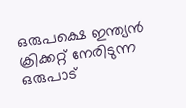ഒരുപക്ഷെ ഇന്ത്യൻ ക്രിക്കറ്റ്‌ നേരിടുന്ന ഒരുപാട്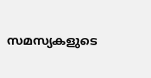സമസ്യകളുടെ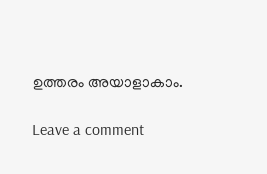ഉത്തരം അയാളാകാം.

Leave a comment